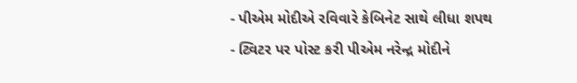- પીએમ મોદીએ રવિવારે કેબિનેટ સાથે લીધા શપથ
- ટ્વિટર પર પોસ્ટ કરી પીએમ નરેન્દ્ર મોદીને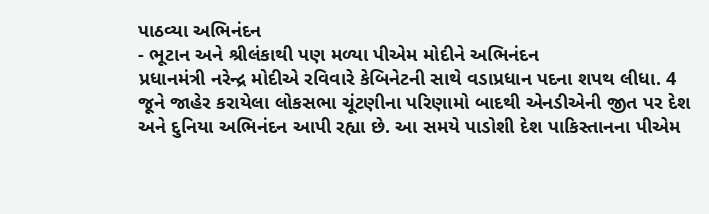પાઠવ્યા અભિનંદન
- ભૂટાન અને શ્રીલંકાથી પણ મળ્યા પીએમ મોદીને અભિનંદન
પ્રધાનમંત્રી નરેન્દ્ર મોદીએ રવિવારે કેબિનેટની સાથે વડાપ્રધાન પદના શપથ લીધા. 4 જૂને જાહેર કરાયેલા લોકસભા ચૂંટણીના પરિણામો બાદથી એનડીએની જીત પર દેશ અને દુનિયા અભિનંદન આપી રહ્યા છે. આ સમયે પાડોશી દેશ પાકિસ્તાનના પીએમ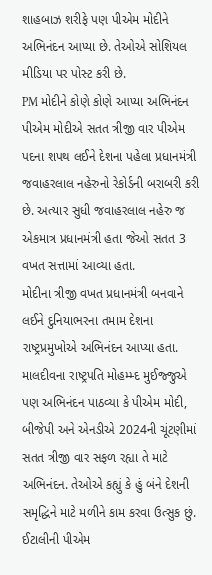શાહબાઝ શરીફે પણ પીએમ મોદીને અભિનંદન આપ્યા છે. તેઓએ સોશિયલ મીડિયા પર પોસ્ટ કરી છે.
PM મોદીને કોણે કોણે આપ્યા અભિનંદન
પીએમ મોદીએ સતત ત્રીજી વાર પીએમ પદના શપથ લઈને દેશના પહેલા પ્રધાનમંત્રી જવાહરલાલ નહેરુનો રેકોર્ડની બરાબરી કરી છે. અત્યાર સુધી જવાહરલાલ નહેરુ જ એકમાત્ર પ્રધાનમંત્રી હતા જેઓ સતત 3 વખત સત્તામાં આવ્યા હતા.
મોદીના ત્રીજી વખત પ્રધાનમંત્રી બનવાને લઈને દુનિયાભરના તમામ દેશના રાષ્ટ્રપ્રમુખોએ અભિનંદન આપ્યા હતા. માલદીવના રાષ્ટ્રપતિ મોહમ્મ્દ મુઈજ્જુએ પણ અભિનંદન પાઠવ્યા કે પીએમ મોદી, બીજેપી અને એનડીએ 2024ની ચૂંટણીમાં સતત ત્રીજી વાર સફળ રહ્યા તે માટે અભિનંદન. તેઓએ કહ્યું કે હું બંને દેશની સમૃદ્ધિને માટે મળીને કામ કરવા ઉત્સુક છું. ઈટાલીની પીએમ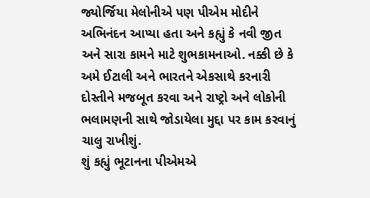જ્યોર્જિયા મેલોનીએ પણ પીએમ મોદીને અભિનંદન આપ્યા હતા અને કહ્યું કે નવી જીત અને સારા કામને માટે શુભકામનાઓ. નક્કી છે કે અમે ઈટાલી અને ભારતને એકસાથે કરનારી દોસ્તીને મજબૂત કરવા અને રાષ્ટ્રો અને લોકોની ભલામણની સાથે જોડાયેલા મુદ્દા પર કામ કરવાનું ચાલુ રાખીશું.
શું કહ્યું ભૂટાનના પીએમએ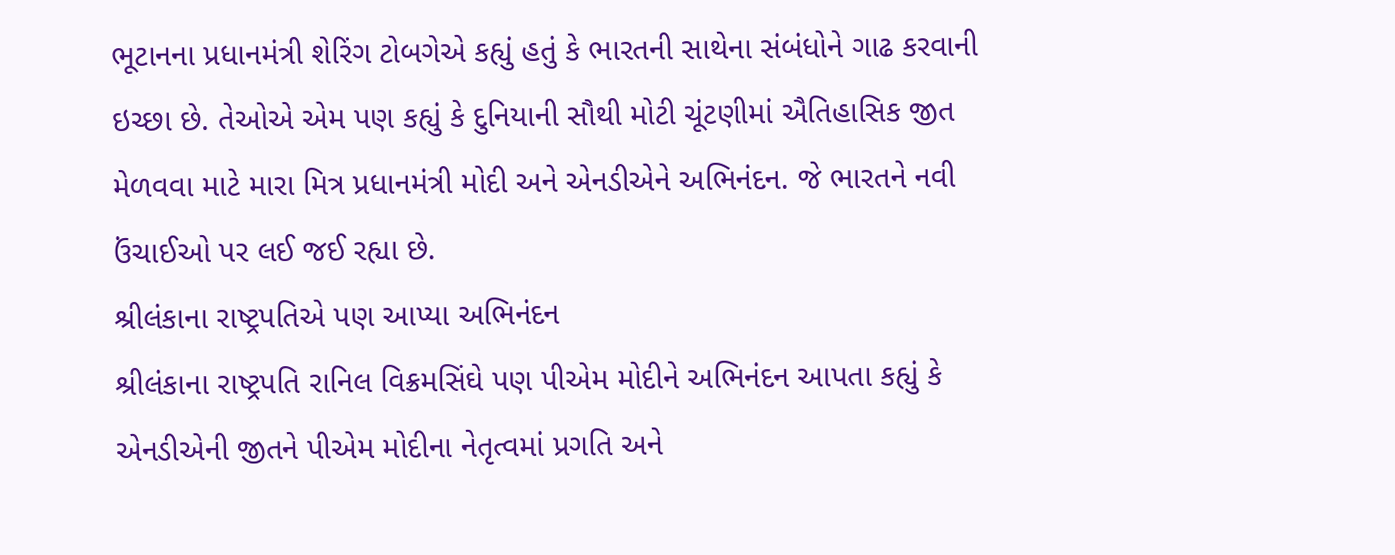ભૂટાનના પ્રધાનમંત્રી શેરિંગ ટોબગેએ કહ્યું હતું કે ભારતની સાથેના સંબંધોને ગાઢ કરવાની ઇચ્છા છે. તેઓએ એમ પણ કહ્યું કે દુનિયાની સૌથી મોટી ચૂંટણીમાં ઐતિહાસિક જીત મેળવવા માટે મારા મિત્ર પ્રધાનમંત્રી મોદી અને એનડીએને અભિનંદન. જે ભારતને નવી ઉંચાઈઓ પર લઈ જઈ રહ્યા છે.
શ્રીલંકાના રાષ્ટ્રપતિએ પણ આપ્યા અભિનંદન
શ્રીલંકાના રાષ્ટ્રપતિ રાનિલ વિક્રમસિંઘે પણ પીએમ મોદીને અભિનંદન આપતા કહ્યું કે એનડીએની જીતને પીએમ મોદીના નેતૃત્વમાં પ્રગતિ અને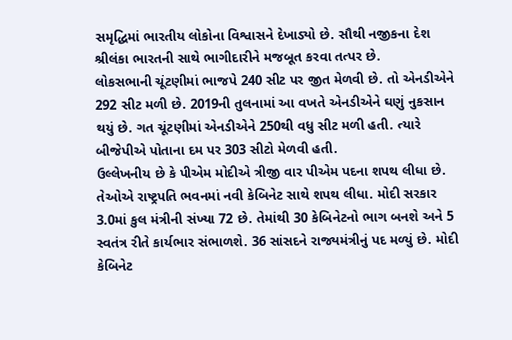સમૃદ્ધિમાં ભારતીય લોકોના વિશ્વાસને દેખાડ્યો છે. સૌથી નજીકના દેશ શ્રીલંકા ભારતની સાથે ભાગીદારીને મજબૂત કરવા તત્પર છે.
લોકસભાની ચૂંટણીમાં ભાજપે 240 સીટ પર જીત મેળવી છે. તો એનડીએને 292 સીટ મળી છે. 2019ની તુલનામાં આ વખતે એનડીએને ઘણું નુકસાન થયું છે. ગત ચૂંટણીમાં એનડીએને 250થી વધુ સીટ મળી હતી. ત્યારે બીજેપીએ પોતાના દમ પર 303 સીટો મેળવી હતી.
ઉલ્લેખનીય છે કે પીએમ મોદીએ ત્રીજી વાર પીએમ પદના શપથ લીધા છે. તેઓએ રાષ્ટ્રપતિ ભવનમાં નવી કેબિનેટ સાથે શપથ લીધા. મોદી સરકાર 3.0માં કુલ મંત્રીની સંખ્યા 72 છે. તેમાંથી 30 કેબિનેટનો ભાગ બનશે અને 5 સ્વતંત્ર રીતે કાર્યભાર સંભાળશે. 36 સાંસદને રાજ્યમંત્રીનું પદ મળ્યું છે. મોદી કેબિનેટ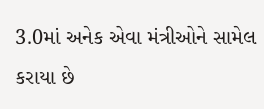3.0માં અનેક એવા મંત્રીઓને સામેલ કરાયા છે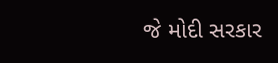જે મોદી સરકાર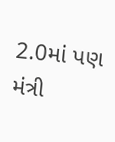2.0માં પણ મંત્રી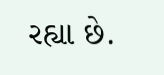રહ્યા છે.